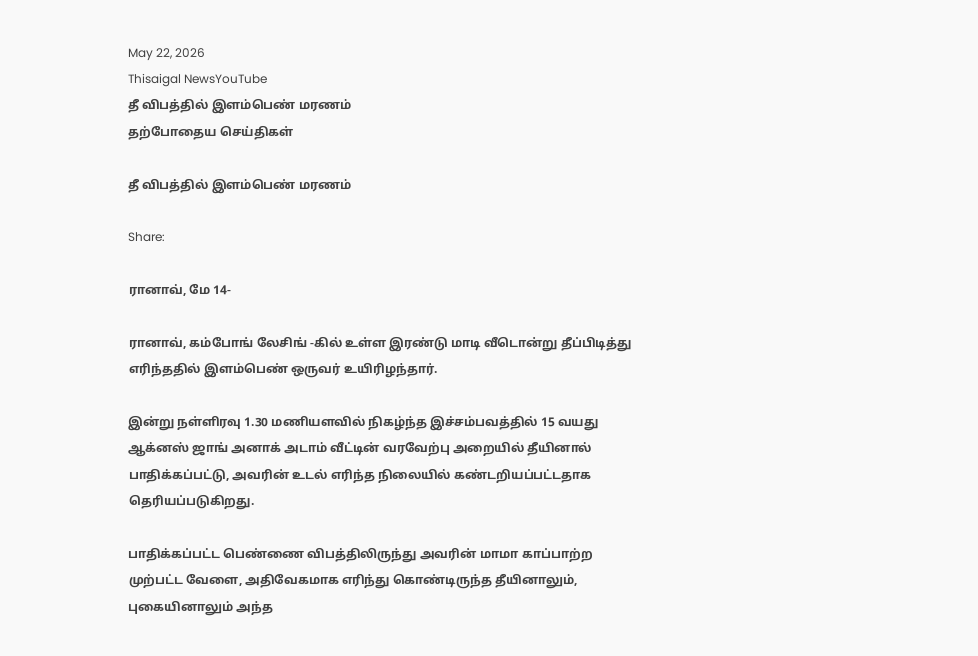May 22, 2026
Thisaigal NewsYouTube
தீ விபத்தில் இளம்பெண் மரணம்
தற்போதைய செய்திகள்

தீ விபத்தில் இளம்பெண் மரணம்

Share:

ரானாவ், மே 14-

ரானாவ், கம்போங் லேசிங் -கில் உள்ள இரண்டு மாடி வீடொன்று தீப்பிடித்து எரிந்ததில் இளம்பெண் ஒருவர் உயிரிழந்தார்.

இன்று நள்ளிரவு 1.30 மணியளவில் நிகழ்ந்த இச்சம்பவத்தில் 15 வயது ஆக்னஸ் ஜாங் அனாக் அடாம் வீட்டின் வரவேற்பு அறையில் தீயினால் பாதிக்கப்பட்டு, அவரின் உடல் எரிந்த நிலையில் கண்டறியப்பட்டதாக தெரியப்படுகிறது.

பாதிக்கப்பட்ட பெண்ணை விபத்திலிருந்து அவரின் மாமா காப்பாற்ற முற்பட்ட வேளை, அதிவேகமாக எரிந்து கொண்டிருந்த தீயினாலும், புகையினாலும் அந்த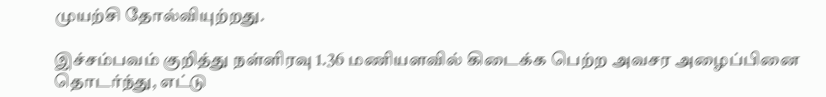முயற்சி தோல்வியுற்றது.

இச்சம்பவம் குறித்து நள்ளிரவு 1.36 மணியளவில் கிடைக்க பெற்ற அவசர அழைப்பினை தொடர்ந்து, எட்டு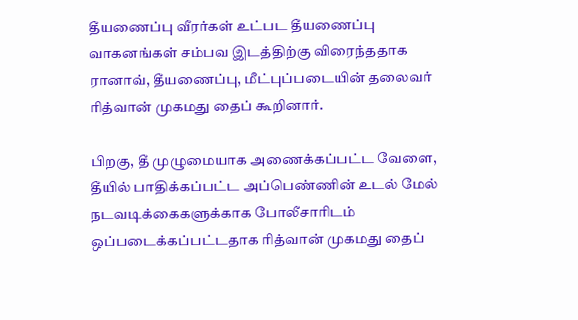தீயணைப்பு வீரர்கள் உட்பட தீயணைப்பு வாகனங்கள் சம்பவ இடத்திற்கு விரைந்ததாக ரானாவ், தீயணைப்பு, மீட்புப்படையின் தலைவர் ரித்வான் முகமது தைப் கூறினார்.

பிறகு, தீ முழுமையாக அணைக்கப்பட்ட வேளை, தீயில் பாதிக்கப்பட்ட அப்பெண்ணின் உடல் மேல் நடவடிக்கைகளுக்காக போலீசாரிடம் ஒப்படைக்கப்பட்டதாக ரித்வான் முகமது தைப்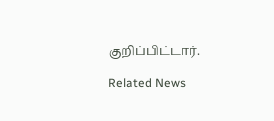குறிப்பிட்டார்.

Related News